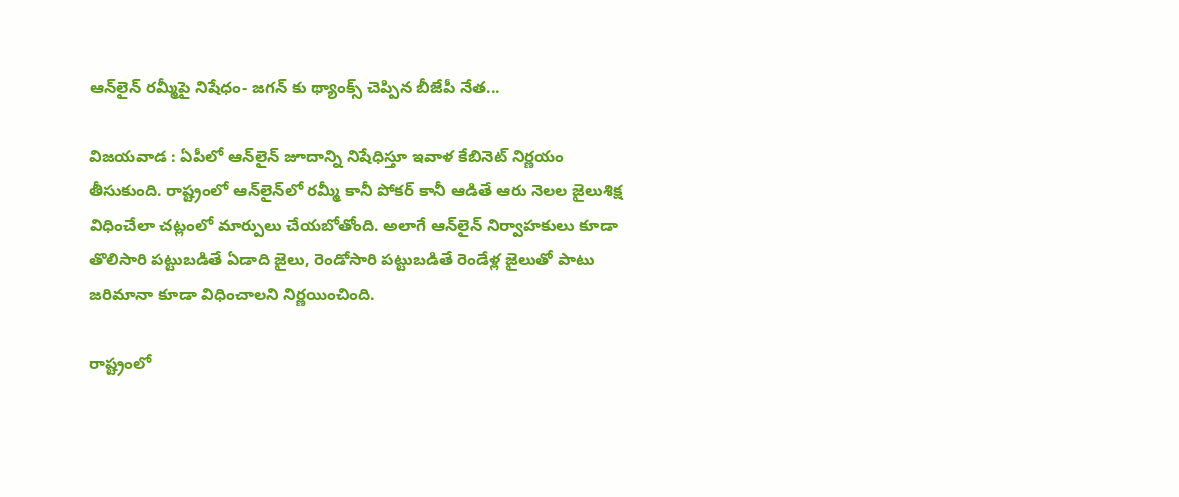ఆన్‌లైన్‌ రమ్మీపై నిషేధం- జగన్‌ కు థ్యాంక్స్‌ చెప్పిన బీజేపీ నేత...

విజయవాడ : ఏపీలో ఆన్‌లైన్‌ జూదాన్ని నిషేధిస్తూ ఇవాళ కేబినెట్‌ నిర్ణయం తీసుకుంది. రాష్ట్రంలో ఆన్‌లైన్‌లో రమ్మీ కానీ పోకర్‌ కానీ ఆడితే ఆరు నెలల జైలుశిక్ష విధించేలా చట్లంలో మార్పులు చేయబోతోంది. అలాగే ఆన్‌లైన్‌ నిర్వాహకులు కూడా తొలిసారి పట్టుబడితే ఏడాది జైలు, రెండోసారి పట్టుబడితే రెండేళ్ల జైలుతో పాటు జరిమానా కూడా విధించాలని నిర్ణయించింది.

రాష్ట్రంలో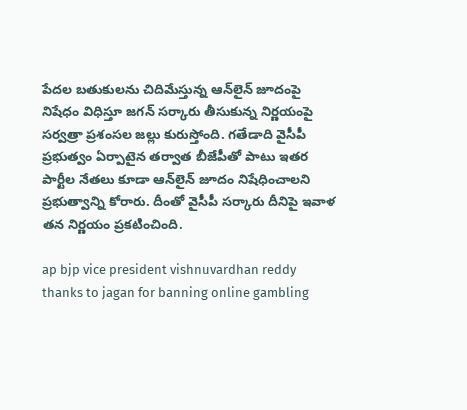పేదల బతుకులను చిదిమేస్తున్న ఆన్‌లైన్‌ జూదంపై నిషేధం విధిస్తూ జగన్‌ సర్కారు తీసుకున్న నిర్ణయంపై సర్వత్రా ప్రశంసల జల్లు కురుస్తోంది. గతేడాది వైసీపీ ప్రభుత్వం ఏర్పాటైన తర్వాత బీజేపీతో పాటు ఇతర పార్టీల నేతలు కూడా ఆన్‌లైన్ జూదం నిషేధించాలని ప్రభుత్వాన్ని కోరారు. దీంతో వైసీపీ సర్కారు దీనిపై ఇవాళ తన నిర్ణయం ప్రకటించింది.

ap bjp vice president vishnuvardhan reddy thanks to jagan for banning online gambling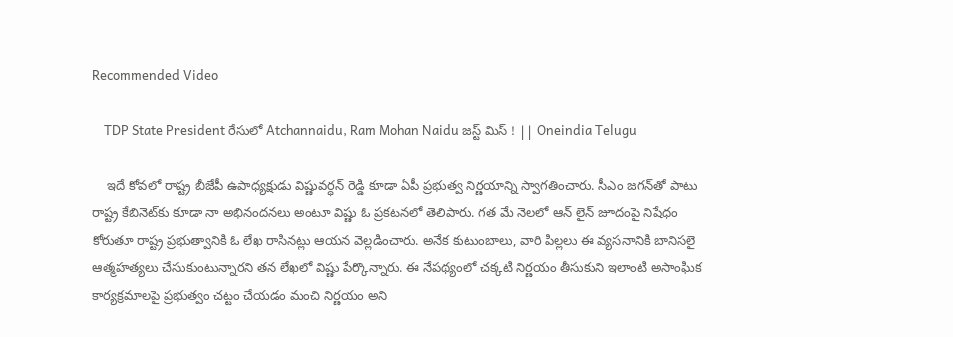Recommended Video

    TDP State President రేసులో Atchannaidu, Ram Mohan Naidu జస్ట్ మిస్ ! || Oneindia Telugu

    ఇదే కోవలో రాష్ట్ర బీజేపీ ఉపాధ్యక్షుడు విష్ణువర్ధన్‌ రెడ్డి కూడా ఏపీ ప్రభుత్వ నిర్ణయాన్ని స్వాగతించారు. సీఎం జగన్‌తో పాటు రాష్ట్ర కేబినెట్‌కు కూడా నా అభినందనలు అంటూ విష్ణు ఓ ప్రకటనలో తెలిపారు. గత మే నెలలో ఆన్‌ లైన్ జూదంపై నిషేధం కోరుతూ రాష్ట్ర ప్రభుత్వానికి ఓ లేఖ రాసినట్లు ఆయన వెల్లడించారు. అనేక కుటుంబాలు, వారి పిల్లలు ఈ వ్యసనానికి బానిసలై ఆత్మహత్యలు చేసుకుంటున్నారని తన లేఖలో విష్ణు పేర్కొన్నారు. ఈ నేపథ్యంలో చక్కటి నిర్ణయం తీసుకుని ఇలాంటి అసాంఘిక కార్యక్రమాలపై ప్రభుత్వం చట్టం చేయడం మంచి నిర్ణయం అని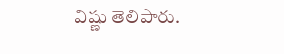విష్ణు తెలిపారు.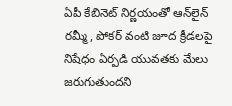ఏపీ కేబినెట్‌ నిర్ణయంతో ఆన్‌లైన్‌ రమ్మీ, పోకర్‌ వంటి జూద క్రీడలపై నిషేధం ఏర్పడి యువతకు మేలు జరుగుతుందని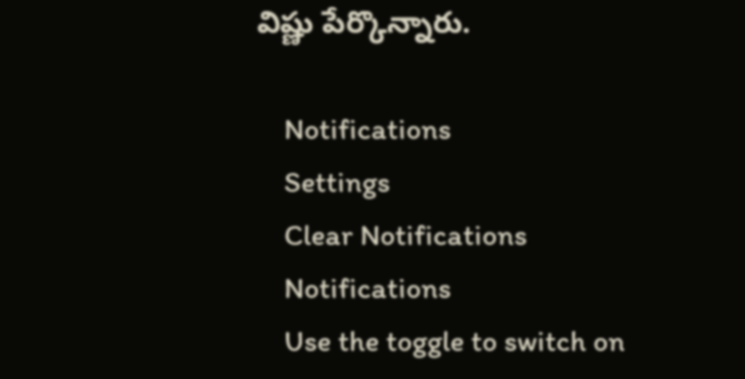విష్ణు పేర్కొన్నారు.

    Notifications
    Settings
    Clear Notifications
    Notifications
    Use the toggle to switch on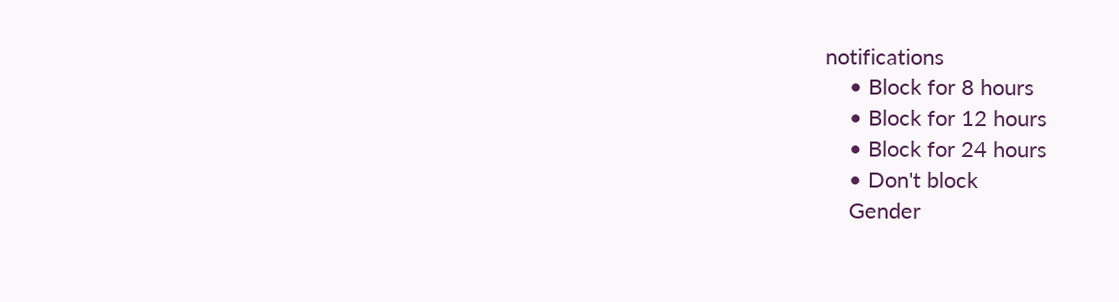notifications
    • Block for 8 hours
    • Block for 12 hours
    • Block for 24 hours
    • Don't block
    Gender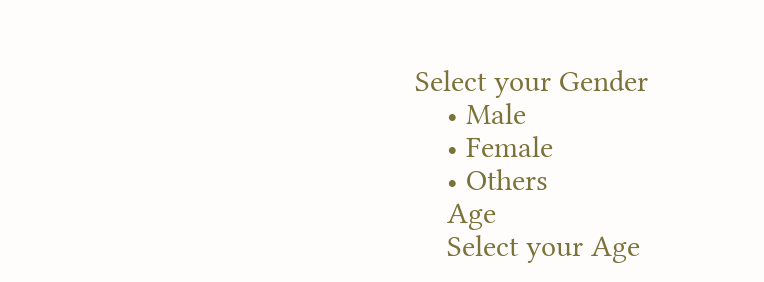Select your Gender
    • Male
    • Female
    • Others
    Age
    Select your Age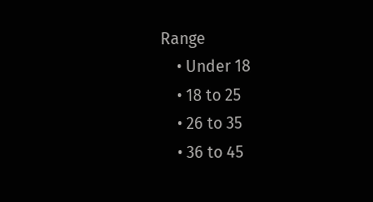Range
    • Under 18
    • 18 to 25
    • 26 to 35
    • 36 to 45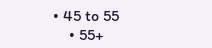• 45 to 55
    • 55+